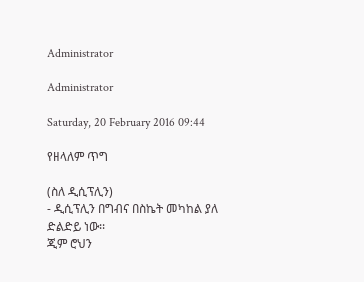Administrator

Administrator

Saturday, 20 February 2016 09:44

የዘላለም ጥግ

(ስለ ዲሲፕሊን)
- ዲሲፕሊን በግብና በስኬት መካከል ያለ
ድልድይ ነው፡፡
ጂም ሮህን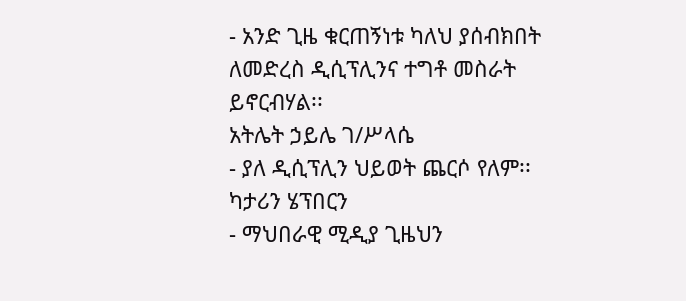- አንድ ጊዜ ቁርጠኝነቱ ካለህ ያሰብክበት
ለመድረስ ዲሲፕሊንና ተግቶ መስራት
ይኖርብሃል፡፡
አትሌት ኃይሌ ገ/ሥላሴ
- ያለ ዲሲፕሊን ህይወት ጨርሶ የለም፡፡
ካታሪን ሄፕበርን
- ማህበራዊ ሚዲያ ጊዜህን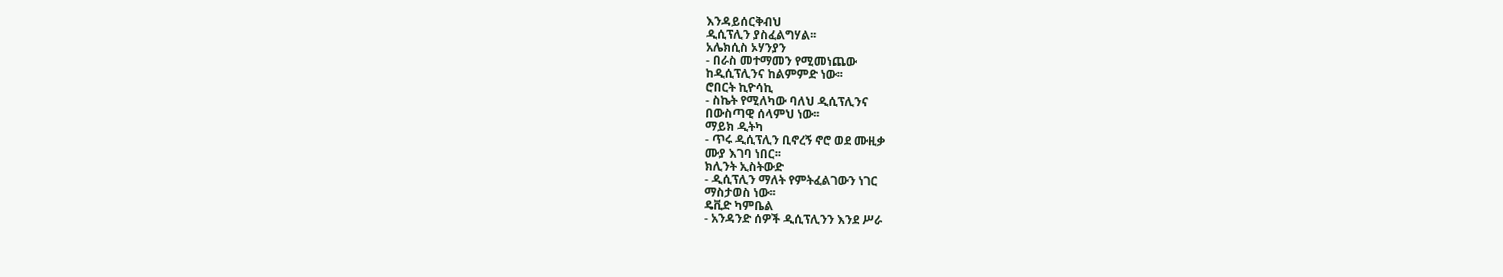እንዳይሰርቅብህ
ዲሲፕሊን ያስፈልግሃል፡፡
አሌክሲስ ኦሃንያን
- በራስ መተማመን የሚመነጨው
ከዲሲፕሊንና ከልምምድ ነው፡፡
ሮበርት ኪዮሳኪ
- ስኬት የሚለካው ባለህ ዲሲፕሊንና
በውስጣዊ ሰላምህ ነው፡፡
ማይክ ዲትካ
- ጥሩ ዲሲፕሊን ቢኖረኝ ኖሮ ወደ ሙዚቃ
ሙያ እገባ ነበር፡፡
ክሊንት ኢስትውድ
- ዲሲፕሊን ማለት የምትፈልገውን ነገር
ማስታወስ ነው፡፡
ዴቪድ ካምቤል
- አንዳንድ ሰዎች ዲሲፕሊንን እንደ ሥራ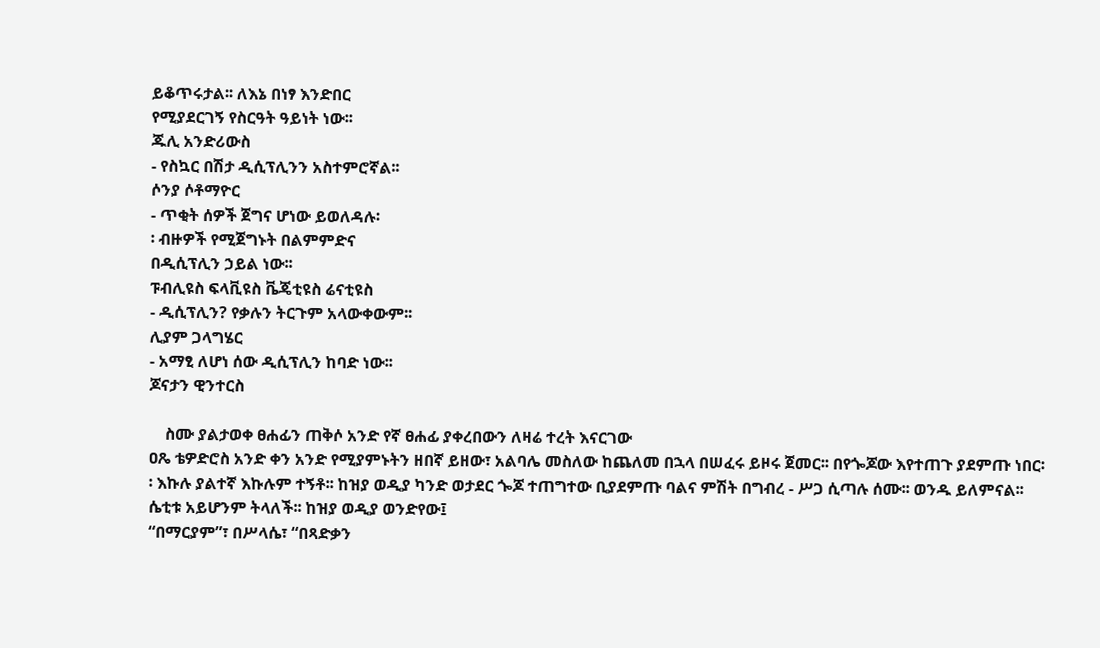ይቆጥሩታል፡፡ ለእኔ በነፃ እንድበር
የሚያደርገኝ የስርዓት ዓይነት ነው፡፡
ጁሊ አንድሪውስ
- የስኳር በሽታ ዲሲፕሊንን አስተምሮኛል፡፡
ሶንያ ሶቶማዮር
- ጥቂት ሰዎች ጀግና ሆነው ይወለዳሉ፡
፡ ብዙዎች የሚጀግኑት በልምምድና
በዲሲፕሊን ኃይል ነው፡፡
ፑብሊዩስ ፍላቪዩስ ቬጄቲዩስ ሬናቲዩስ
- ዲሲፕሊን? የቃሉን ትርጉም አላውቀውም፡፡
ሊያም ጋላግሄር
- አማፂ ለሆነ ሰው ዲሲፕሊን ከባድ ነው፡፡
ጆናታን ዊንተርስ

    ስሙ ያልታወቀ ፀሐፊን ጠቅሶ አንድ የኛ ፀሐፊ ያቀረበውን ለዛሬ ተረት እናርገው
ዐጼ ቴዎድሮስ አንድ ቀን አንድ የሚያምኑትን ዘበኛ ይዘው፣ አልባሌ መስለው ከጨለመ በኋላ በሠፈሩ ይዞሩ ጀመር፡፡ በየጐጆው እየተጠጉ ያደምጡ ነበር፡፡ እኩሉ ያልተኛ እኩሉም ተኝቶ፡፡ ከዝያ ወዲያ ካንድ ወታደር ጐጆ ተጠግተው ቢያደምጡ ባልና ምሽት በግብረ - ሥጋ ሲጣሉ ሰሙ፡፡ ወንዱ ይለምናል፡፡ ሴቲቱ አይሆንም ትላለች፡፡ ከዝያ ወዲያ ወንድየው፤
“በማርያም”፣ በሥላሴ፣ “በጻድቃን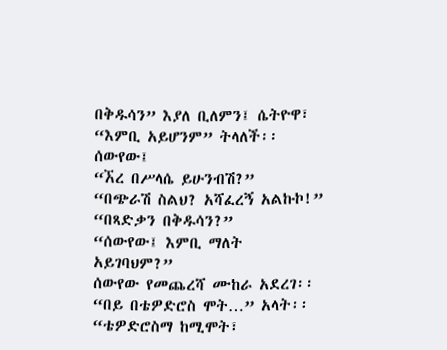በቅዱሳን” እያለ ቢለምን፤ ሴትዮዋ፣
“እምቢ አይሆንም” ትላለች፡፡
ሰውየው፤
“ኧረ በሥላሴ ይሁንብሽ?”
“በጭራሽ ስልህ? አሻፈረኝ አልኩኮ!”
“በጻድቃን በቅዱሳን?”
“ሰውየው፤ እምቢ ማለት አይገባህም?”
ሰውየው የመጨረሻ ሙከራ አደረገ፡፡
“በይ በቴዎድሮስ ሞት…” አላት፡፡
“ቴዎድሮስማ ከሚሞት፣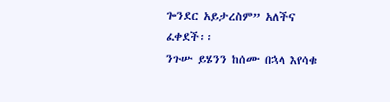ጐንደር አይታረስም” አለችና ፈቀደች፡፡
ንጉሡ ይሄንን ከሰሙ በኋላ እየሳቁ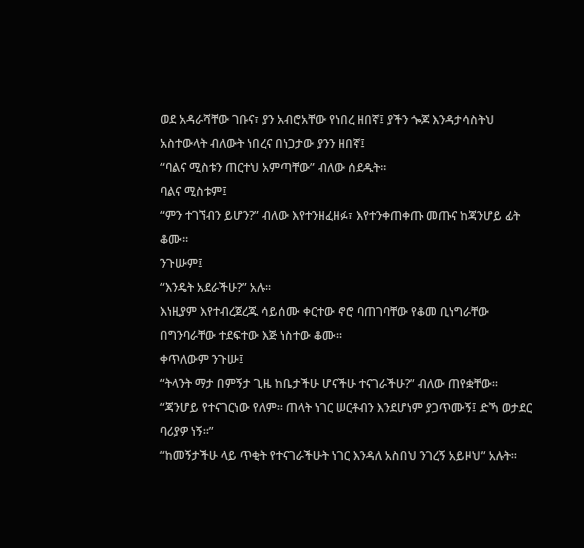ወደ አዳራሻቸው ገቡና፣ ያን አብሮአቸው የነበረ ዘበኛ፤ ያችን ጐጆ እንዳታሳስትህ አስተውላት ብለውት ነበረና በነጋታው ያንን ዘበኛ፤
“ባልና ሚስቱን ጠርተህ አምጣቸው” ብለው ሰደዱት፡፡
ባልና ሚስቱም፤
“ምን ተገኘብን ይሆን?” ብለው እየተንዘፈዘፉ፣ እየተንቀጠቀጡ መጡና ከጃንሆይ ፊት ቆሙ፡፡
ንጉሡም፤
“እንዴት አደራችሁ?” አሉ፡፡
እነዚያም እየተብረጀረጁ ሳይሰሙ ቀርተው ኖሮ ባጠገባቸው የቆመ ቢነግራቸው በግንባራቸው ተደፍተው እጅ ነስተው ቆሙ፡፡
ቀጥለውም ንጉሡ፤
“ትላንት ማታ በምኝታ ጊዜ ከቤታችሁ ሆናችሁ ተናገራችሁ?” ብለው ጠየቋቸው፡፡
“ጃንሆይ የተናገርነው የለም፡፡ ጠላት ነገር ሠርቶብን እንደሆነም ያጋጥሙኝ፤ ድኻ ወታደር ባሪያዎ ነኝ፡፡”
“ከመኝታችሁ ላይ ጥቂት የተናገራችሁት ነገር እንዳለ አስበህ ንገረኝ አይዞህ” አሉት፡፡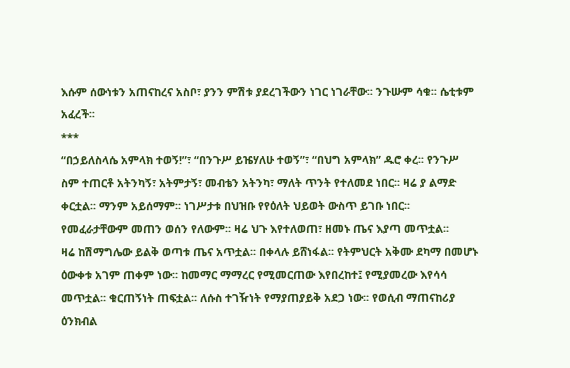እሱም ሰውነቱን አጠናከረና አስቦ፣ ያንን ምሽቱ ያደረገችውን ነገር ነገራቸው፡፡ ንጉሡም ሳቁ፡፡ ሴቲቱም አፈረች፡፡
***
“በኃይለስላሴ አምላክ ተወኝ!”፣ “በንጉሥ ይዤሃለሁ ተወኝ”፣ “በህግ አምላክ” ዱሮ ቀረ፡፡ የንጉሥ ስም ተጠርቶ አትንካኝ፣ አትምታኝ፣ መብቴን አትንካ፣ ማለት ጥንት የተለመደ ነበር፡፡ ዛሬ ያ ልማድ ቀርቷል፡፡ ማንም አይሰማም፡፡ ነገሥታቱ በህዝቡ የየዕለት ህይወት ውስጥ ይገቡ ነበር፡፡ የመፈራታቸውም መጠን ወሰን የለውም፡፡ ዛሬ ህጉ እየተለወጠ፣ ዘመኑ ጤና እያጣ መጥቷል፡፡
ዛሬ ከሽማግሌው ይልቅ ወጣቱ ጤና አጥቷል፡፡ በቀላሉ ይሸነፋል፡፡ የትምህርት አቅሙ ደካማ በመሆኑ ዕውቀቱ አገም ጠቀም ነው፡፡ ከመማር ማማረር የሚመርጠው እየበረከተ፤ የሚያመረው እየሳሳ መጥቷል፡፡ ቁርጠኝነት ጠፍቷል፡፡ ለሱስ ተገዥነት የማያጠያይቅ አደጋ ነው፡፡ የወሲብ ማጠናከሪያ ዕንክብል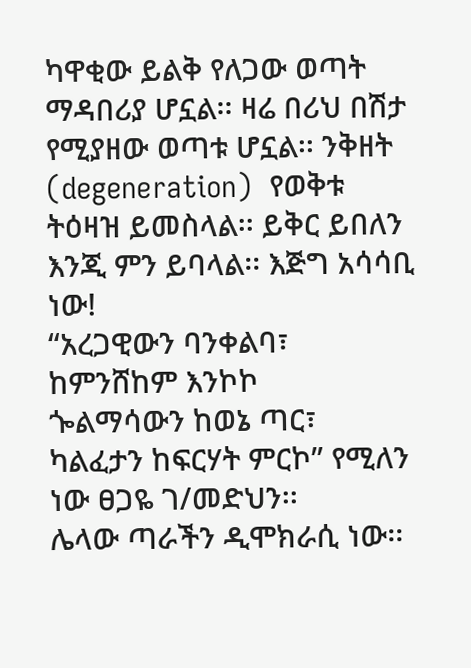ካዋቂው ይልቅ የለጋው ወጣት ማዳበሪያ ሆኗል፡፡ ዛሬ በሪህ በሽታ የሚያዘው ወጣቱ ሆኗል፡፡ ንቅዘት (degeneration)  የወቅቱ ትዕዛዝ ይመስላል፡፡ ይቅር ይበለን እንጂ ምን ይባላል፡፡ እጅግ አሳሳቢ ነው!
“አረጋዊውን ባንቀልባ፣ ከምንሸከም እንኮኮ
ጐልማሳውን ከወኔ ጣር፣ ካልፈታን ከፍርሃት ምርኮ” የሚለን ነው ፀጋዬ ገ/መድህን፡፡
ሌላው ጣራችን ዲሞክራሲ ነው፡፡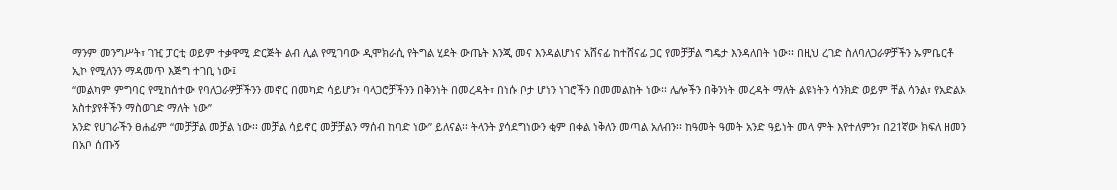ማንም መንግሥት፣ ገዢ ፓርቲ ወይም ተቃዋሚ ድርጅት ልብ ሊል የሚገባው ዲሞክራሲ የትግል ሂደት ውጤት እንጂ መና እንዳልሆነና አሸናፊ ከተሸናፊ ጋር የመቻቻል ግዴታ እንዳለበት ነው፡፡ በዚህ ረገድ ስለባለጋራዎቻችን ኡምቤርቶ ኢኮ የሚለንን ማዳመጥ እጅግ ተገቢ ነው፤
“መልካም ምግባር የሚከሰተው የባለጋራዎቻችንን መኖር በመካድ ሳይሆን፣ ባላጋሮቻችንን በቅንነት በመረዳት፣ በነሱ ቦታ ሆነን ነገሮችን በመመልከት ነው፡፡ ሌሎችን በቅንነት መረዳት ማለት ልዩነትን ሳንክድ ወይም ቸል ሳንል፣ የአድልኦ አስተያየቶችን ማስወገድ ማለት ነው”
አንድ የሀገራችን ፀሐፊም “መቻቻል መቻል ነው፡፡ መቻል ሳይኖር መቻቻልን ማሰብ ከባድ ነው” ይለናል፡፡ ትላንት ያሳደግነውን ቂም በቀል ነቅለን መጣል አለብን፡፡ ከዓመት ዓመት አንድ ዓይነት መላ ምት እየተለምን፣ በ21ኛው ክፍለ ዘመን በአቦ ሰጡኝ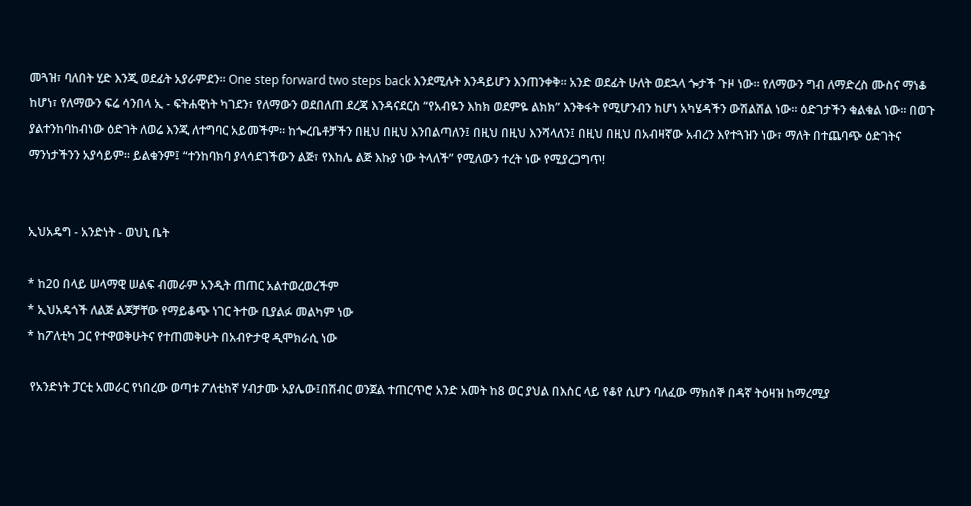መጓዝ፣ ባለበት ሂድ እንጂ ወደፊት አያራምደን፡፡ One step forward two steps back እንደሚሉት እንዳይሆን እንጠንቀቅ፡፡ አንድ ወደፊት ሁለት ወደኋላ ጐታች ጉዞ ነው፡፡ የለማውን ግብ ለማድረስ ሙስና ማነቆ ከሆነ፣ የለማውን ፍሬ ሳንበላ ኢ - ፍትሐዊነት ካገደን፣ የለማውን ወደበለጠ ደረጃ እንዳናደርስ “የአብዬን እከክ ወደምዬ ልክክ” እንቅፋት የሚሆንብን ከሆነ አካሄዳችን ውሽልሽል ነው፡፡ ዕድገታችን ቁልቁል ነው፡፡ በወጉ ያልተንከባከብነው ዕድገት ለወሬ እንጂ ለተግባር አይመችም፡፡ ከጐረቤቶቻችን በዚህ በዚህ እንበልጣለን፤ በዚህ በዚህ እንሻላለን፤ በዚህ በዚህ በአብዛኛው አብረን እየተጓዝን ነው፣ ማለት በተጨባጭ ዕድገትና ማንነታችንን አያሳይም፡፡ ይልቁንም፤ “ተንከባክባ ያላሳደገችውን ልጅ፣ የእከሌ ልጅ እኩያ ነው ትላለች” የሚለውን ተረት ነው የሚያረጋግጥ!


ኢህአዴግ - አንድነት - ወህኒ ቤት

* ከ20 በላይ ሠላማዊ ሠልፍ ብመራም አንዲት ጠጠር አልተወረወረችም
* ኢህአዴጎች ለልጅ ልጆቻቸው የማይቆጭ ነገር ትተው ቢያልፉ መልካም ነው
* ከፖለቲካ ጋር የተዋወቅሁትና የተጠመቅሁት በአብዮታዊ ዲሞክራሲ ነው

 የአንድነት ፓርቲ አመራር የነበረው ወጣቱ ፖለቲከኛ ሃብታሙ አያሌው፤በሽብር ወንጀል ተጠርጥሮ አንድ አመት ከ8 ወር ያህል በእስር ላይ የቆየ ሲሆን ባለፈው ማክሰኞ በዳኛ ትዕዛዝ ከማረሚያ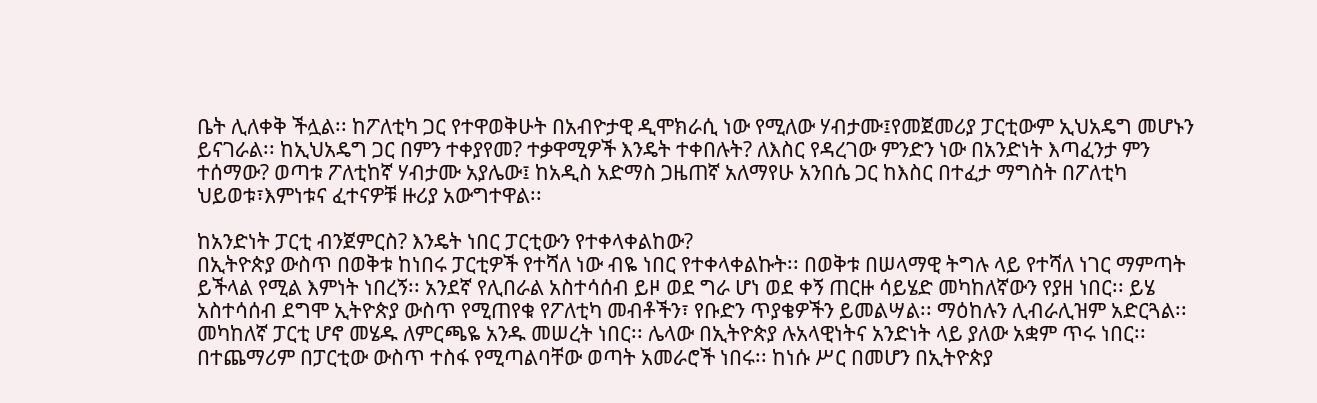ቤት ሊለቀቅ ችሏል፡፡ ከፖለቲካ ጋር የተዋወቅሁት በአብዮታዊ ዲሞክራሲ ነው የሚለው ሃብታሙ፤የመጀመሪያ ፓርቲውም ኢህአዴግ መሆኑን ይናገራል፡፡ ከኢህአዴግ ጋር በምን ተቀያየመ? ተቃዋሚዎች እንዴት ተቀበሉት? ለእስር የዳረገው ምንድን ነው በአንድነት እጣፈንታ ምን ተሰማው? ወጣቱ ፖለቲከኛ ሃብታሙ አያሌው፤ ከአዲስ አድማስ ጋዜጠኛ አለማየሁ አንበሴ ጋር ከእስር በተፈታ ማግስት በፖለቲካ ህይወቱ፣እምነቱና ፈተናዎቹ ዙሪያ አውግተዋል፡፡

ከአንድነት ፓርቲ ብንጀምርስ? እንዴት ነበር ፓርቲውን የተቀላቀልከው?
በኢትዮጵያ ውስጥ በወቅቱ ከነበሩ ፓርቲዎች የተሻለ ነው ብዬ ነበር የተቀላቀልኩት፡፡ በወቅቱ በሠላማዊ ትግሉ ላይ የተሻለ ነገር ማምጣት ይችላል የሚል እምነት ነበረኝ፡፡ አንደኛ የሊበራል አስተሳሰብ ይዞ ወደ ግራ ሆነ ወደ ቀኝ ጠርዙ ሳይሄድ መካከለኛውን የያዘ ነበር፡፡ ይሄ አስተሳሰብ ደግሞ ኢትዮጵያ ውስጥ የሚጠየቁ የፖለቲካ መብቶችን፣ የቡድን ጥያቄዎችን ይመልሣል፡፡ ማዕከሉን ሊብራሊዝም አድርጓል፡፡ መካከለኛ ፓርቲ ሆኖ መሄዱ ለምርጫዬ አንዱ መሠረት ነበር፡፡ ሌላው በኢትዮጵያ ሉአላዊነትና አንድነት ላይ ያለው አቋም ጥሩ ነበር፡፡ በተጨማሪም በፓርቲው ውስጥ ተስፋ የሚጣልባቸው ወጣት አመራሮች ነበሩ፡፡ ከነሱ ሥር በመሆን በኢትዮጵያ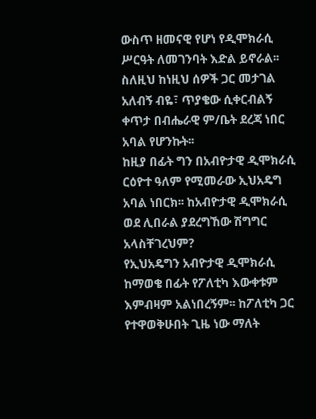ውስጥ ዘመናዊ የሆነ የዲሞክራሲ ሥርዓት ለመገንባት እድል ይኖራል፡፡ ስለዚህ ከነዚህ ሰዎች ጋር መታገል አለብኝ ብዬ፣ ጥያቄው ሲቀርብልኝ ቀጥታ በብሔራዊ ም/ቤት ደረጃ ነበር አባል የሆንኩት፡፡
ከዚያ በፊት ግን በአብዮታዊ ዲሞክራሲ ርዕዮተ ዓለም የሚመራው ኢህአዴግ አባል ነበርክ፡፡ ከአብዮታዊ ዲሞክራሲ ወደ ሊበራል ያደረግኸው ሽግግር አላስቸገረህም?
የኢህአዴግን አብዮታዊ ዲሞክራሲ ከማወቄ በፊት የፖለቲካ እውቀቱም እምብዛም አልነበረኝም፡፡ ከፖለቲካ ጋር የተዋወቅሁበት ጊዜ ነው ማለት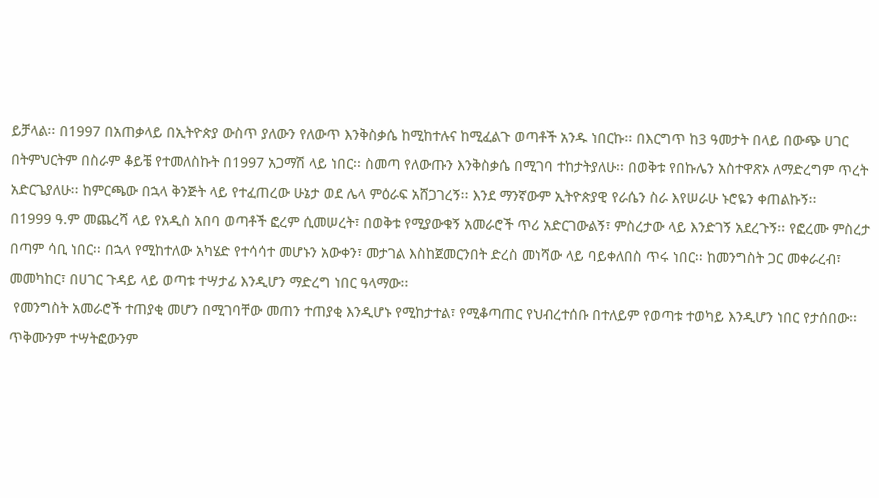ይቻላል፡፡ በ1997 በአጠቃላይ በኢትዮጵያ ውስጥ ያለውን የለውጥ እንቅስቃሴ ከሚከተሉና ከሚፈልጉ ወጣቶች አንዱ ነበርኩ፡፡ በእርግጥ ከ3 ዓመታት በላይ በውጭ ሀገር በትምህርትም በስራም ቆይቼ የተመለስኩት በ1997 አጋማሽ ላይ ነበር፡፡ ስመጣ የለውጡን እንቅስቃሴ በሚገባ ተከታትያለሁ፡፡ በወቅቱ የበኩሌን አስተዋጽኦ ለማድረግም ጥረት አድርጌያለሁ፡፡ ከምርጫው በኋላ ቅንጅት ላይ የተፈጠረው ሁኔታ ወደ ሌላ ምዕራፍ አሸጋገረኝ፡፡ እንደ ማንኛውም ኢትዮጵያዊ የራሴን ስራ እየሠራሁ ኑሮዬን ቀጠልኩኝ፡፡
በ1999 ዓ.ም መጨረሻ ላይ የአዲስ አበባ ወጣቶች ፎረም ሲመሠረት፣ በወቅቱ የሚያውቁኝ አመራሮች ጥሪ አድርገውልኝ፣ ምስረታው ላይ እንድገኝ አደረጉኝ፡፡ የፎረሙ ምስረታ በጣም ሳቢ ነበር፡፡ በኋላ የሚከተለው አካሄድ የተሳሳተ መሆኑን አውቀን፣ መታገል እስከጀመርንበት ድረስ መነሻው ላይ ባይቀለበስ ጥሩ ነበር፡፡ ከመንግስት ጋር መቀራረብ፣ መመካከር፣ በሀገር ጉዳይ ላይ ወጣቱ ተሣታፊ እንዲሆን ማድረግ ነበር ዓላማው፡፡
 የመንግስት አመራሮች ተጠያቂ መሆን በሚገባቸው መጠን ተጠያቂ እንዲሆኑ የሚከታተል፣ የሚቆጣጠር የህብረተሰቡ በተለይም የወጣቱ ተወካይ እንዲሆን ነበር የታሰበው፡፡ ጥቅሙንም ተሣትፎውንም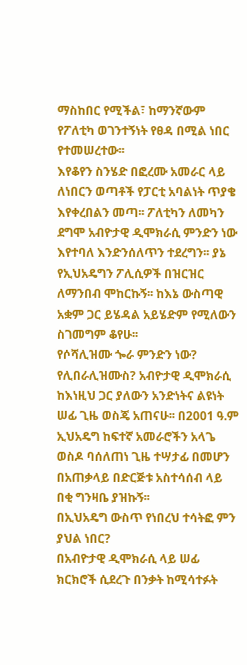ማስከበር የሚችል፣ ከማንኛውም የፖለቲካ ወገንተኝነት የፀዳ በሚል ነበር የተመሠረተው፡፡
እየቆየን ስንሄድ በፎረሙ አመራር ላይ ለነበርን ወጣቶች የፓርቲ አባልነት ጥያቄ እየቀረበልን መጣ፡፡ ፖለቲካን ለመካን ደግሞ አብዮታዊ ዲሞክራሲ ምንድን ነው እየተባለ እንድንሰለጥን ተደረግን፡፡ ያኔ የኢህአዴግን ፖሊሲዎች በዝርዝር ለማንበብ ሞከርኩኝ፡፡ ከእኔ ውስጣዊ አቋም ጋር ይሄዳል አይሄድም የሚለውን ስገመግም ቆየሁ፡፡
የሶሻሊዝሙ ጐራ ምንድን ነው? የሊበራሊዝሙስ? አብዮታዊ ዲሞክራሲ ከእነዚህ ጋር ያለውን አንድነትና ልዩነት ሠፊ ጊዜ ወስጄ አጠናሁ፡፡ በ2001 ዓ.ም ኢህአዴግ ከፍተኛ አመራሮችን አላጌ ወስዶ ባሰለጠነ ጊዜ ተሣታፊ በመሆን በአጠቃላይ በድርጅቱ አስተሳሰብ ላይ በቂ ግንዛቤ ያዝኩኝ፡፡
በኢህአዴግ ውስጥ የነበረህ ተሳትፎ ምን ያህል ነበር?
በአብዮታዊ ዲሞክራሲ ላይ ሠፊ ክርክሮች ሲደረጉ በንቃት ከሚሳተፉት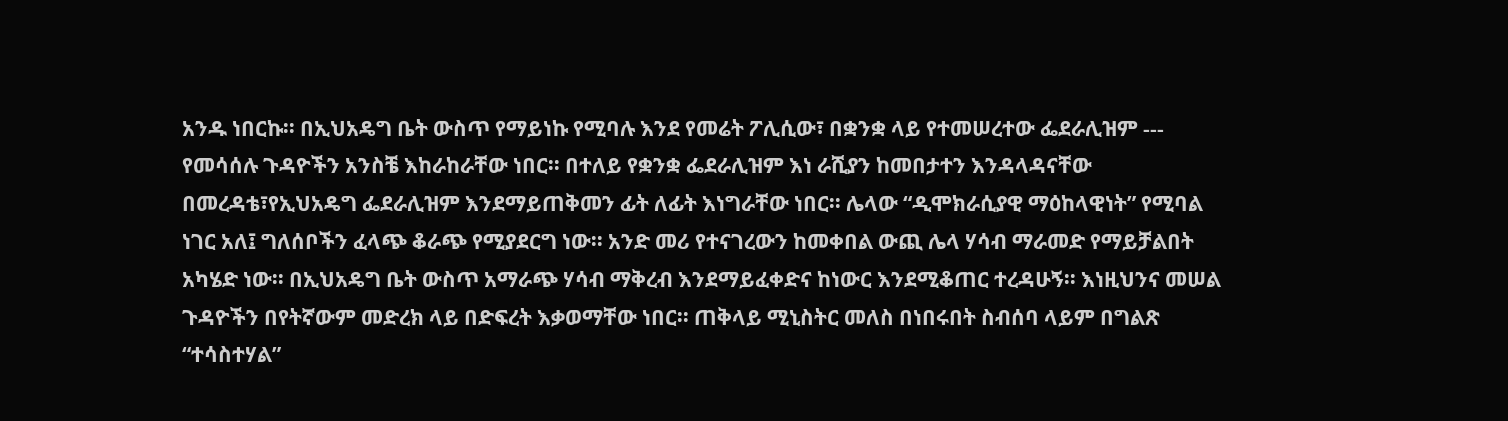አንዱ ነበርኩ፡፡ በኢህአዴግ ቤት ውስጥ የማይነኩ የሚባሉ እንደ የመሬት ፖሊሲው፣ በቋንቋ ላይ የተመሠረተው ፌደራሊዝም --- የመሳሰሉ ጉዳዮችን አንስቼ እከራከራቸው ነበር፡፡ በተለይ የቋንቋ ፌደራሊዝም እነ ራሺያን ከመበታተን እንዳላዳናቸው በመረዳቴ፣የኢህአዴግ ፌደራሊዝም እንደማይጠቅመን ፊት ለፊት እነግራቸው ነበር፡፡ ሌላው “ዲሞክራሲያዊ ማዕከላዊነት” የሚባል ነገር አለ፤ ግለሰቦችን ፈላጭ ቆራጭ የሚያደርግ ነው፡፡ አንድ መሪ የተናገረውን ከመቀበል ውጪ ሌላ ሃሳብ ማራመድ የማይቻልበት አካሄድ ነው፡፡ በኢህአዴግ ቤት ውስጥ አማራጭ ሃሳብ ማቅረብ እንደማይፈቀድና ከነውር እንደሚቆጠር ተረዳሁኝ፡፡ እነዚህንና መሠል ጉዳዮችን በየትኛውም መድረክ ላይ በድፍረት እቃወማቸው ነበር፡፡ ጠቅላይ ሚኒስትር መለስ በነበሩበት ስብሰባ ላይም በግልጽ “ተሳስተሃል”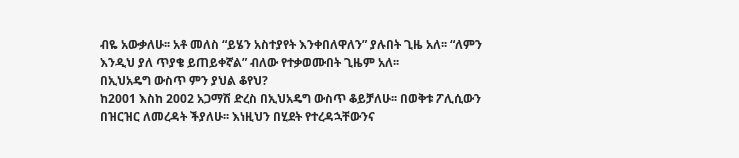ብዬ አውቃለሁ፡፡ አቶ መለስ “ይሄን አስተያየት እንቀበለዋለን” ያሉበት ጊዜ አለ፡፡ “ለምን እንዲህ ያለ ጥያቄ ይጠይቀኛል” ብለው የተቃወሙበት ጊዜም አለ፡፡
በኢህአዴግ ውስጥ ምን ያህል ቆየህ?
ከ2001 እስከ 2002 አጋማሽ ድረስ በኢህአዴግ ውስጥ ቆይቻለሁ፡፡ በወቅቱ ፖሊሲውን በዝርዝር ለመረዳት ችያለሁ፡፡ እነዚህን በሂደት የተረዳኋቸውንና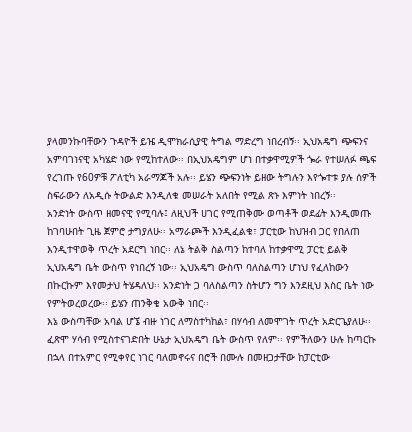ያላመንኩባቸውን ጉዳዮች ይዤ ዲሞክራሲያዊ ትግል ማድረግ ነበረብኝ፡፡ ኢህአዴግ ጭፍንና አምባገነናዊ አካሄድ ነው የሚከተለው፡፡ በኢህአዴግም ሆነ በተቃዋሚዎች ጐራ የተሠለፉ ጫፍ የረገጡ የ60ዎቹ ፖለቲካ አራማጆች አሉ፡፡ ይሄን ጭፍንነት ይዘው ትግሉን እየጐተቱ ያሉ ሰዎች ስፍራውን ለአዲሱ ትውልድ እንዲለቁ መሠራት አለበት የሚል ጽኑ እምነት ነበረኝ፡፡
አንድነት ውስጥ ዘመናዊ የሚባሉ፤ ለዚህች ሀገር የሚጠቅሙ ወጣቶች ወደፊት እንዲመጡ ከገባሁበት ጊዜ ጀምሮ ታግያለሁ፡፡ አማራጮች እንዲፈልቁ፣ ፓርቲው ከህዝብ ጋር የበለጠ እንዲተዋወቅ ጥረት አደርግ ነበር፡፡ ለኔ ትልቅ ስልጣን ከተባለ ከተቃዋሚ ፓርቲ ይልቅ ኢህአዴግ ቤት ውስጥ የነበረኝ ነው፡፡ ኢህአዴግ ውስጥ ባለስልጣን ሆነህ የፈለከውን በኩርኩም እየመታህ ትሄዳለህ፡፡ አንድነት ጋ ባለስልጣን ስትሆን ግን እንደዚህ እስር ቤት ነው የምትወረወረው፡፡ ይሄን ጠንቅቄ አውቅ ነበር፡፡
እኔ ውስጣቸው አባል ሆኜ ብዙ ነገር ለማስተካከል፣ በሃሳብ ለመሞገት ጥረት አድርጌያለሁ፡፡ ፈጽሞ ሃሳብ የሚስተናገድበት ሁኔታ ኢህአዴግ ቤት ውስጥ የለም፡፡ የምችለውን ሁሉ ከጣርኩ በኋላ በተአምር የሚቀየር ነገር ባለመኖሩና በሮች በሙሉ በመዘጋታቸው ከፓርቲው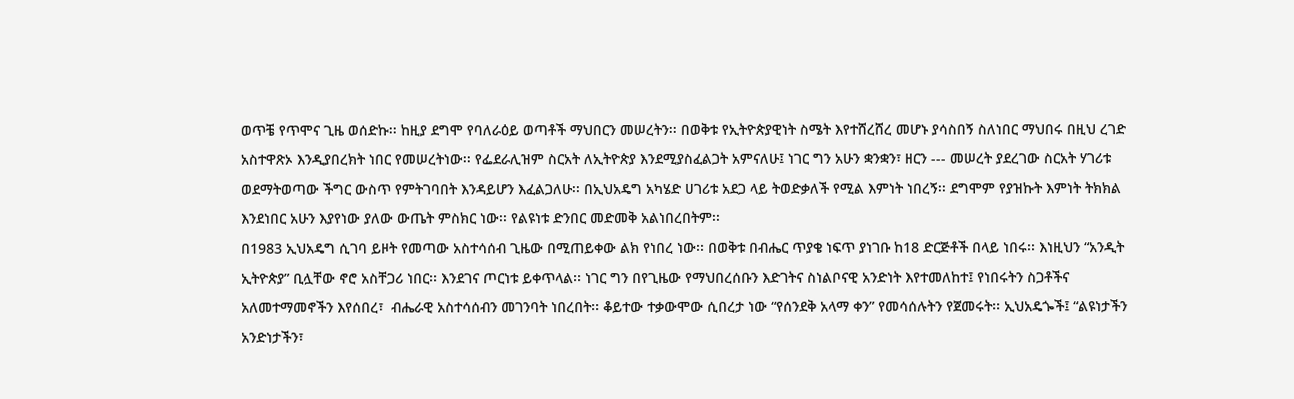ወጥቼ የጥሞና ጊዜ ወሰድኩ፡፡ ከዚያ ደግሞ የባለራዕይ ወጣቶች ማህበርን መሠረትን፡፡ በወቅቱ የኢትዮጵያዊነት ስሜት እየተሸረሸረ መሆኑ ያሳስበኝ ስለነበር ማህበሩ በዚህ ረገድ አስተዋጽኦ እንዲያበረክት ነበር የመሠረትነው፡፡ የፌደራሊዝም ስርአት ለኢትዮጵያ እንደሚያስፈልጋት አምናለሁ፤ ነገር ግን አሁን ቋንቋን፣ ዘርን --- መሠረት ያደረገው ስርአት ሃገሪቱ ወደማትወጣው ችግር ውስጥ የምትገባበት እንዳይሆን እፈልጋለሁ፡፡ በኢህአዴግ አካሄድ ሀገሪቱ አደጋ ላይ ትወድቃለች የሚል እምነት ነበረኝ፡፡ ደግሞም የያዝኩት እምነት ትክክል እንደነበር አሁን እያየነው ያለው ውጤት ምስክር ነው፡፡ የልዩነቱ ድንበር መድመቅ አልነበረበትም፡፡
በ1983 ኢህአዴግ ሲገባ ይዞት የመጣው አስተሳሰብ ጊዜው በሚጠይቀው ልክ የነበረ ነው፡፡ በወቅቱ በብሔር ጥያቄ ነፍጥ ያነገቡ ከ18 ድርጅቶች በላይ ነበሩ፡፡ እነዚህን “አንዲት ኢትዮጵያ” ቢሏቸው ኖሮ አስቸጋሪ ነበር፡፡ እንደገና ጦርነቱ ይቀጥላል፡፡ ነገር ግን በየጊዜው የማህበረሰቡን እድገትና ስነልቦናዊ አንድነት እየተመለከተ፤ የነበሩትን ስጋቶችና አለመተማመኖችን እየሰበረ፣  ብሔራዊ አስተሳሰብን መገንባት ነበረበት፡፡ ቆይተው ተቃውሞው ሲበረታ ነው “የሰንደቅ አላማ ቀን” የመሳሰሉትን የጀመሩት፡፡ ኢህአዴጐች፤ “ልዩነታችን አንድነታችን፣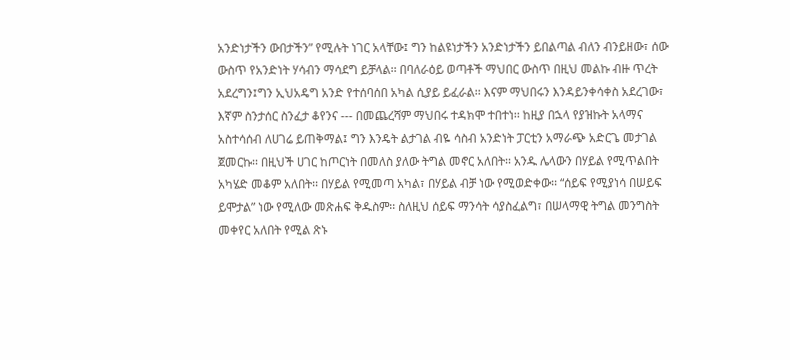አንድነታችን ውበታችን” የሚሉት ነገር አላቸው፤ ግን ከልዩነታችን አንድነታችን ይበልጣል ብለን ብንይዘው፣ ሰው ውስጥ የአንድነት ሃሳብን ማሳደግ ይቻላል፡፡ በባለራዕይ ወጣቶች ማህበር ውስጥ በዚህ መልኩ ብዙ ጥረት አደረግን፤ግን ኢህአዴግ አንድ የተሰባሰበ አካል ሲያይ ይፈራል፡፡ እናም ማህበሩን እንዳይንቀሳቀስ አደረገው፣ እኛም ስንታሰር ስንፈታ ቆየንና --- በመጨረሻም ማህበሩ ተዳክሞ ተበተነ፡፡ ከዚያ በኋላ የያዝኩት አላማና አስተሳሰብ ለሀገሬ ይጠቅማል፤ ግን እንዴት ልታገል ብዬ ሳስብ አንድነት ፓርቲን አማራጭ አድርጌ መታገል ጀመርኩ፡፡ በዚህች ሀገር ከጦርነት በመለስ ያለው ትግል መኖር አለበት፡፡ አንዱ ሌላውን በሃይል የሚጥልበት አካሄድ መቆም አለበት፡፡ በሃይል የሚመጣ አካል፣ በሃይል ብቻ ነው የሚወድቀው፡፡ “ሰይፍ የሚያነሳ በሠይፍ ይሞታል” ነው የሚለው መጽሐፍ ቅዱስም፡፡ ስለዚህ ሰይፍ ማንሳት ሳያስፈልግ፣ በሠላማዊ ትግል መንግስት መቀየር አለበት የሚል ጽኑ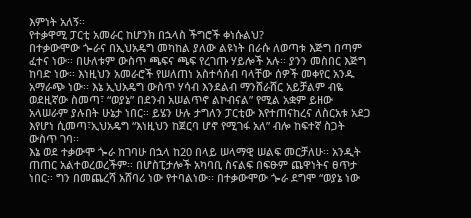እምነት አለኝ፡፡
የተቃዋሚ ፓርቲ አመራር ከሆንክ በኋላስ ችግሮች ቀነሱልህ?
በተቃውሞው ጐራና በኢህአዴግ መካከል ያለው ልዩነት በራሱ ለወጣቱ እጅግ በጣም ፈተና ነው፡፡ በሁለቱም ውስጥ ጫፍና ጫፍ የረገጡ ሃይሎች አሉ፡፡ ያንን መስበር እጅግ ከባድ ነው፡፡ እነዚህን አመራሮች የሠለጠነ አስተሳሰብ ባላቸው ሰዎች መቀየር አንዱ አማራጭ ነው፡፡ እኔ ኢህአዴግ ውስጥ ሃሳብ እንደልብ ማንሸራሸር አይቻልም ብዬ ወደዚኛው ስመጣ፣ “ወያኔ” በደንብ አሠልጥኖ ልኮብናል” የሚል አቋም ይዘው አላሠራም ያሉበት ሁኔታ ነበር፡፡ ይሄን ሁሉ ታግለን ፓርቲው እየተጠናከረና ለስርአቱ አደጋ እየሆነ ሲመጣ፣ኢህአዴግ “እነዚህን ከጀርባ ሆኖ የሚገፋ አለ” ብሎ ከፍተኛ ስጋት ውስጥ ገባ፡፡
እኔ ወደ ተቃውሞ ጐራ ከገባሁ በኋላ ከ20 በላይ ሠላማዊ ሠልፍ መርቻለሁ፡፡ አንዲት ጠጠር አልተወረወረችም፡፡ በሆስፒታሎች አካባቢ ስናልፍ በፍፁም ጨዋነትና ፀጥታ ነበር፡፡ ግን በመጨረሻ አሸባሪ ነው የተባልነው፡፡ በተቃውሞው ጐራ ደግሞ “ወያኔ ነው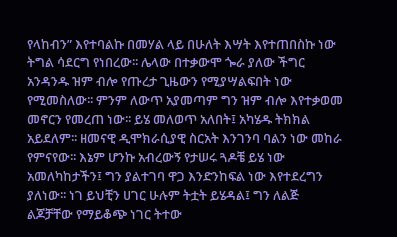የላከብን” እየተባልኩ በመሃል ላይ በሁለት እሣት እየተጠበስኩ ነው ትግል ሳደርግ የነበረው፡፡ ሌላው በተቃውሞ ጐራ ያለው ችግር አንዳንዱ ዝም ብሎ የጡረታ ጊዜውን የሚያሣልፍበት ነው የሚመስለው፡፡ ምንም ለውጥ አያመጣም ግን ዝም ብሎ እየተቃወመ መኖርን የመረጠ ነው፡፡ ይሄ መለወጥ አለበት፤ አካሄዱ ትክክል አይደለም፡፡ ዘመናዊ ዲሞክራሲያዊ ስርአት እንገንባ ባልን ነው መከራ የምናየው፡፡ እኔም ሆንኩ አብረውኝ የታሠሩ ጓዶቼ ይሄ ነው አመለካከታችን፤ ግን ያልተገባ ዋጋ እንድንከፍል ነው እየተደረግን ያለነው፡፡ ነገ ይህቺን ሀገር ሁሉም ትቷት ይሄዳል፤ ግን ለልጅ ልጆቻቸው የማይቆጭ ነገር ትተው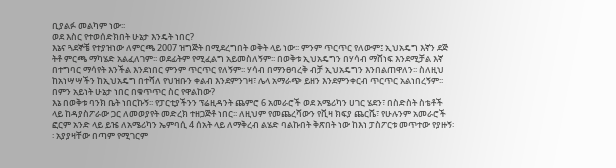ቢያልፉ መልካም ነው፡፡
ወደ እስር የተወሰድክበት ሁኔታ እንዴት ነበር?
እኔና ጓደኞቼ የተያዝነው ለምርጫ 2007 ዝግጅት በሚደረግበት ወቅት ላይ ነው፡፡ ምንም ጥርጥር የለውም፤ ኢህአዴግ እኛን ደጅ ትቶ ምርጫ ማካሄድ አልፈለገም፡፡ ወደፊትም የሚፈልግ አይመስለኝም፡፡ በወቅቱ ኢህአዴግን በሃሳብ ማሸነፍ እንደሚቻል እኛ በተግባር ማሳየት እንችል እንደነበር ምንም ጥርጥር የለኝም፡፡ ሃሳብ በማንፀባረቅ ብቻ ኢህአዴግን እንበልጠዋለን፡፡ ስለዚህ ከአነሣሣችን ከኢህአዴግ በተሻለ የህዝቡን ቀልብ እንደምንገዛ፣ ሌላ አማራጭ ይዘን እንደምንቀርብ ጥርጥር አልነበረኝም፡፡
በምን አይነት ሁኔታ ነበር በቁጥጥር ስር የዋልከው?
እኔ በወቅቱ ባንክ ቤት ነበርኩኝ፡፡ የፓርቲያችንን ፕሬዚዳንት ጨምሮ 6 አመራሮች ወደ አሜሪካን ሀገር ሄደን፣ በስድስት ስቴቶች ላይ ከዳያስፖራው ጋር ለመወያየት መድረክ ተዘጋጅቶ ነበር፡፡ ለዚህም የመጨረሻውን የቪዛ ክፍያ ጨርሼ፣ የሁሉንም አመራሮች ፎርም አንድ ላይ ይዤ ለአሜሪካን ኤምባሲ 4 ሰአት ላይ ለማቅረብ ልሄድ ባልኩበት ቅጽበት ነው ከእነ ፓስፖርቱ መጥተው የያዙኝ፡፡ አያያዛቸው በጣም የሚገርም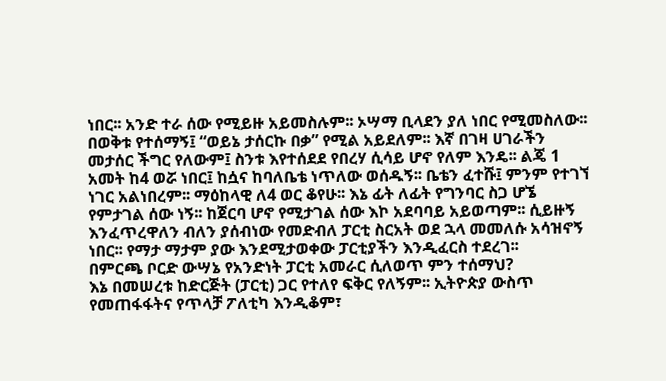ነበር፡፡ አንድ ተራ ሰው የሚይዙ አይመስሉም፡፡ ኦሣማ ቢላደን ያለ ነበር የሚመስለው፡፡ በወቅቱ የተሰማኝ፤ “ወይኔ ታሰርኩ በቃ” የሚል አይደለም፡፡ እኛ በገዛ ሀገራችን መታሰር ችግር የለውም፤ ስንቱ እየተሰደደ የበረሃ ሲሳይ ሆኖ የለም እንዴ፡፡ ልጄ 1 አመት ከ4 ወሯ ነበር፤ ከሷና ከባለቤቴ ነጥለው ወሰዱኝ፡፡ ቤቴን ፈተሹ፤ ምንም የተገኘ ነገር አልነበረም፡፡ ማዕከላዊ ለ4 ወር ቆየሁ፡፡ እኔ ፊት ለፊት የግንባር ስጋ ሆኜ የምታገል ሰው ነኝ፡፡ ከጀርባ ሆኖ የሚታገል ሰው እኮ አደባባይ አይወጣም፡፡ ሲይዙኝ እንፈጥረዋለን ብለን ያሰብነው የመድብለ ፓርቲ ስርአት ወደ ኋላ መመለሱ አሳዝኖኝ ነበር፡፡ የማታ ማታም ያው እንደሚታወቀው ፓርቲያችን እንዲፈርስ ተደረገ፡፡
በምርጫ ቦርድ ውሣኔ የአንድነት ፓርቲ አመራር ሲለወጥ ምን ተሰማህ?
እኔ በመሠረቱ ከድርጅት (ፓርቲ) ጋር የተለየ ፍቅር የለኝም፡፡ ኢትዮጵያ ውስጥ የመጠፋፋትና የጥላቻ ፖለቲካ እንዲቆም፣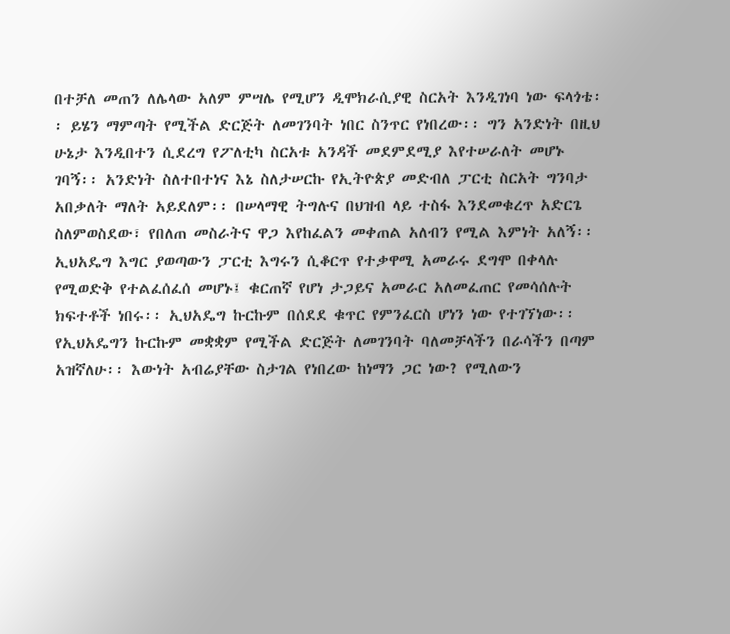በተቻለ መጠን ለሌላው አለም ምሣሌ የሚሆን ዲሞክራሲያዊ ስርአት እንዲገነባ ነው ፍላጎቴ፡፡ ይሄን ማምጣት የሚችል ድርጅት ለመገንባት ነበር ስንጥር የነበረው፡፡ ግን አንድነት በዚህ ሁኔታ እንዲበተን ሲደረግ የፖለቲካ ስርአቱ አንዳች መደምደሚያ እየተሠራለት መሆኑ ገባኝ፡፡ አንድነት ስለተበተነና እኔ ስለታሠርኩ የኢትዮጵያ መድብለ ፓርቲ ስርአት ግንባታ አበቃለት ማለት አይደለም፡፡ በሠላማዊ ትግሉና በህዝብ ላይ ተስፋ እንደመቁረጥ አድርጌ ስለምወስደው፣ የበለጠ መስራትና ዋጋ እየከፈልን መቀጠል አለብን የሚል እምነት አለኝ፡፡
ኢህአዴግ እግር ያወጣውን ፓርቲ እግሩን ሲቆርጥ የተቃዋሚ አመራሩ ደግሞ በቀላሉ የሚወድቅ የተልፈሰፈሰ መሆኑ፤ ቁርጠኛ የሆነ ታጋይና አመራር አለመፈጠር የመሳሰሉት ክፍተቶች ነበሩ፡፡ ኢህአዴግ ኩርኩም በሰደደ ቁጥር የምንፈርስ ሆነን ነው የተገኘነው፡፡ የኢህአዴግን ኩርኩም መቋቋም የሚችል ድርጅት ለመገንባት ባለመቻላችን በራሳችን በጣም አዝኛለሁ፡፡ እውነት አብሬያቸው ስታገል የነበረው ከነማን ጋር ነው? የሚለውን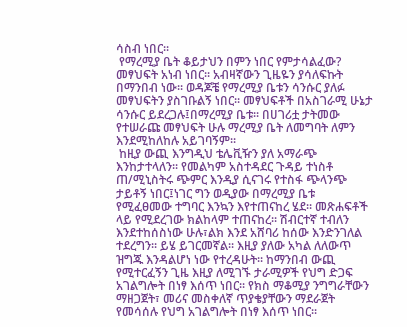ሳስብ ነበር፡፡
 የማረሚያ ቤት ቆይታህን በምን ነበር የምታሳልፈው?
መፃህፍት አነብ ነበር፡፡ አብዛኛውን ጊዜዬን ያሳለፍኩት በማንበብ ነው፡፡ ወዳጆቼ የማረሚያ ቤቱን ሳንሱር ያለፉ መፃህፍትን ያስገቡልኝ ነበር፡፡ መፃህፍቶች በአስገራሚ ሁኔታ ሳንሱር ይደረጋሉ፤በማረሚያ ቤቱ፡፡ በሀገሪቷ ታትመው የተሠራጩ መፃህፍት ሁሉ ማረሚያ ቤት ለመግባት ለምን እንደሚከለከሉ አይገባኝም፡፡
 ከዚያ ውጪ እንግዲህ ቴሌቪዥን ያለ አማራጭ እንከታተላለን፡፡ የመልካም አስተዳደር ጉዳይ ተነስቶ ጠ/ሚኒስትሩ ጭምር እንዲያ ሲናገሩ የተስፋ ጭላንጭ ታይቶኝ ነበር፤ነገር ግን ወዲያው በማረሚያ ቤቱ የሚፈፀመው ተግባር እንኳን እየተጠናከረ ሄደ፡፡ መጽሐፍቶች ላይ የሚደረገው ክልከላም ተጠናከረ፡፡ ሽብርተኛ ተብለን እንደተከሰስነው ሁሉ፣ልክ እንደ አሸባሪ ከሰው እንድንገለል ተደረግን፡፡ ይሄ ይገርመኛል፡፡ እዚያ ያለው አካል ለለውጥ ዝግጁ እንዳልሆነ ነው የተረዳሁት፡፡ ከማንበብ ውጪ የሚተርፈኝን ጊዜ እዚያ ለሚገኙ ታራሚዎች የህግ ድጋፍ አገልግሎት በነፃ እሰጥ ነበር፡፡ የክስ ማቆሚያ ንግግራቸውን ማዘጋጀት፣ መሪና መስቀለኛ ጥያቄያቸውን ማደራጀት የመሳሰሉ የህግ አገልግሎት በነፃ እሰጥ ነበር፡፡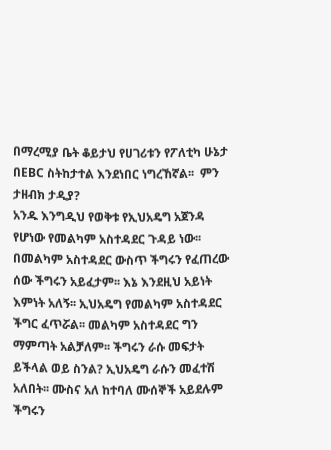በማረሚያ ቤት ቆይታህ የሀገሪቱን የፖለቲካ ሁኔታ በEBC ስትከታተል እንደነበር ነግረኸኛል፡፡  ምን ታዘብክ ታዲያ?
አንዱ እንግዲህ የወቅቱ የኢህአዴግ አጀንዳ የሆነው የመልካም አስተዳደር ጉዳይ ነው፡፡ በመልካም አስተዳደር ውስጥ ችግሩን የፈጠረው ሰው ችግሩን አይፈታም፡፡ እኔ እንደዚህ አይነት እምነት አለኝ፡፡ ኢህአዴግ የመልካም አስተዳደር ችግር ፈጥሯል፡፡ መልካም አስተዳደር ግን ማምጣት አልቻለም፡፡ ችግሩን ራሱ መፍታት ይችላል ወይ ስንል? ኢህአዴግ ራሱን መፈተሽ አለበት፡፡ ሙስና አለ ከተባለ ሙሰኞች አይደሉም ችግሩን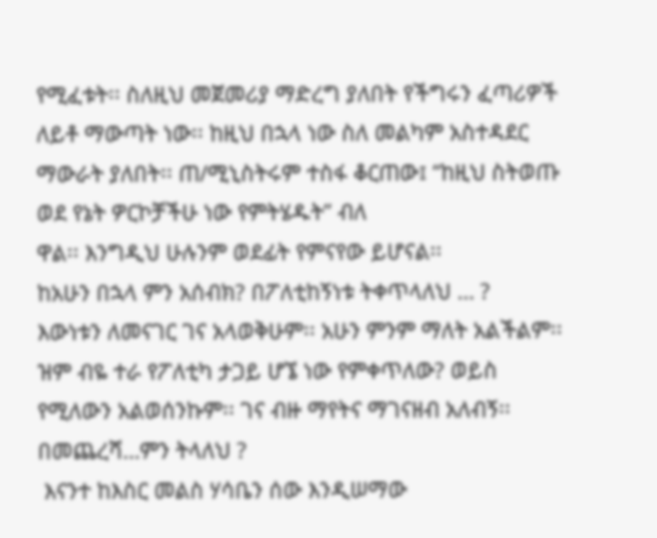የሚፈቱት፡፡ ስለዚህ መጀመሪያ ማድረግ ያለበት የችግሩን ፈጣሪዎች ለይቶ ማውጣት ነው፡፡ ከዚህ በኋላ ነው ስለ መልካም አስተዳደር ማውራት ያለበት፡፡ ጠ/ሚኒስትሩም ተስፋ ቆርጠው፤ “ከዚህ ስትወጡ ወደ የኔት ዎርኮቻችሁ ነው የምትሄዱት” ብለ
ዋል፡፡ እንግዲህ ሁሉንም ወደፊት የምናየው ይሆናል፡፡
ከአሁን በኋላ ምን አሰብክ? በፖለቲከኝነቱ ትቀጥላለህ … ?
እውነቱን ለመናገር ገና አላወቅሁም፡፡ አሁን ምንም ማለት አልችልም፡፡ ዝም ብዬ ተራ የፖለቲካ ታጋይ ሆኜ ነው የምቀጥለው? ወይስ  የሚለውን አልወሰንኩም፡፡ ገና ብዙ ማየትና ማገናዘብ አለብኝ፡፡
በመጨረሻ…ምን ትላለህ ?
 እናንተ ከእስር መልስ ሃሳቤን ሰው እንዲሠማው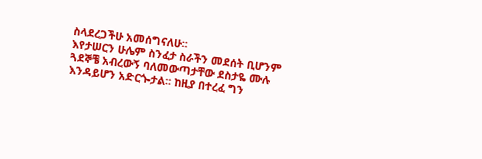ስላደረጋችሁ አመሰግናለሁ፡፡
እየታሠርን ሁሌም ስንፈታ ስራችን መደሰት ቢሆንም ጓደኞቼ አብረውኝ ባለመውጣታቸው ደስታዬ ሙሉ እንዳይሆን አድርጐታል፡፡ ከዚያ በተረፈ ግን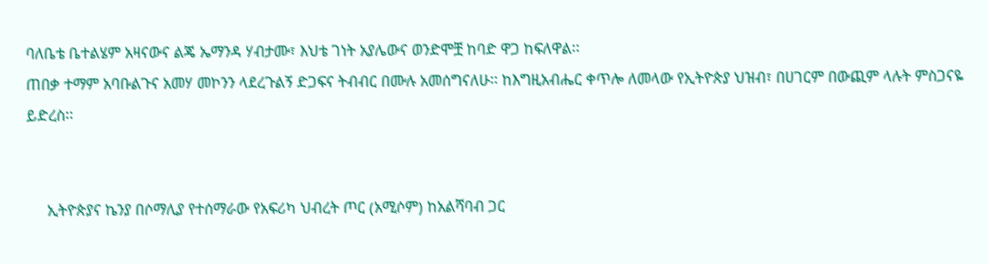ባለቤቴ ቤተልሄም አዛናውና ልጄ ኤማንዳ ሃብታሙ፣ እህቴ ገነት አያሌውና ወንድሞቿ ከባድ ዋጋ ከፍለዋል፡፡
ጠበቃ ተማም አባቡልጉና አመሃ መኮንን ላደረጉልኝ ድጋፍና ትብብር በሙሉ አመሰግናለሁ፡፡ ከእግዚአብሔር ቀጥሎ ለመላው የኢትዮጵያ ህዝብ፣ በሀገርም በውጪም ላሉት ምስጋናዬ ይድረስ፡፡


     ኢትዮጵያና ኬንያ በሶማሊያ የተሰማራው የአፍሪካ ህብረት ጦር (አሚሶም) ከአልሻባብ ጋር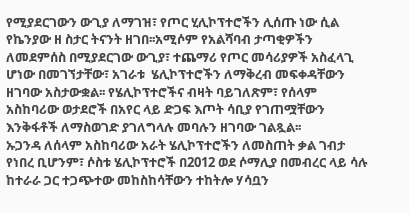የሚያደርገውን ውጊያ ለማገዝ፣ የጦር ሂሊኮፕተሮችን ሊሰጡ ነው ሲል የኬንያው ዘ ስታር ትናንት ዘገበ፡፡አሚሶም የአልሻባብ ታጣቂዎችን ለመደምሰስ በሚያደርገው ውጊያ፣ ተጨማሪ የጦር መሳሪያዎች አስፈላጊ ሆነው በመገኘታቸው፣ አገራቱ  ሄሊኮፕተሮችን ለማቅረብ መፍቀዳቸውን ዘገባው አስታውቋል፡፡ የሄሊኮፕተሮችና ብዛት ባይገለጽም፣ የሰላም አስከባሪው ወታደሮች በአየር ላይ ድጋፍ እጦት ሳቢያ የገጠሟቸውን እንቅፋቶች ለማስወገድ ያገለግላሉ መባሉን ዘገባው ገልጿል፡፡
ኡጋንዳ ለሰላም አስከባሪው አራት ሄሊኮፕተሮችን ለመስጠት ቃል ገብታ የነበረ ቢሆንም፣ ሶስቱ ሄሊኮፕተሮች በ2012 ወደ ሶማሊያ በመብረር ላይ ሳሉ ከተራራ ጋር ተጋጭተው መከስከሳቸውን ተከትሎ ሃሳቧን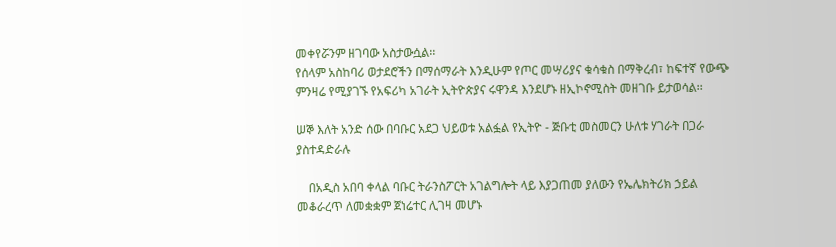መቀየሯንም ዘገባው አስታውሷል፡፡
የሰላም አስከባሪ ወታደሮችን በማሰማራት እንዲሁም የጦር መሣሪያና ቁሳቁስ በማቅረብ፣ ከፍተኛ የውጭ ምንዛሬ የሚያገኙ የአፍሪካ አገራት ኢትዮጵያና ሩዋንዳ እንደሆኑ ዘኢኮኖሚስት መዘገቡ ይታወሳል፡፡

ሠኞ እለት አንድ ሰው በባቡር አደጋ ህይወቱ አልፏል የኢትዮ - ጅቡቲ መስመርን ሁለቱ ሃገራት በጋራ ያስተዳድራሉ

    በአዲስ አበባ ቀላል ባቡር ትራንስፖርት አገልግሎት ላይ እያጋጠመ ያለውን የኤሌክትሪክ ኃይል መቆራረጥ ለመቋቋም ጀነሬተር ሊገዛ መሆኑ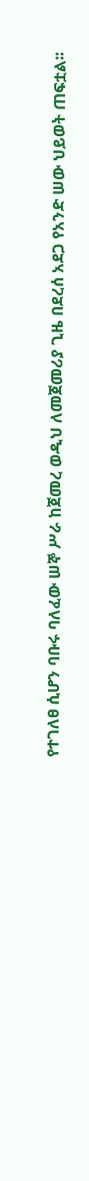የተገለፀ ሲሆን ባቡሩ ባለፈው ሠኞ ሥራ ከጀመረ ወዲህ ለመጀመሪያ ጊዜ በደረሰ አደጋ የአንድ ሠው ህይወት ጠፍቷል፡፡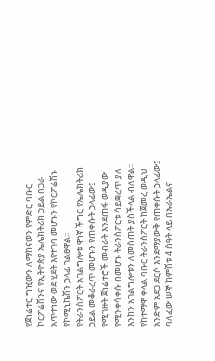የጀነሬተር ግዢውን ለማከናወን የምድር ባቡር ኮርፖሬሽንና የኢትዮጵያ ኤሌክትሪክ ኃይል በጋራ አጥተነው ወደ ሂደት እየተገባ መሆኑን የኮርፖሬሽኑ የኮሚኒኬሽን ኃላፊ ገልፀዋል፡፡
የትራንስፖርት አገልግሎቱ ዋነኛ ችግር የኤሌክትሪክ ኃይል መቆራረጥ መሆኑን የጠቀሱት ኃላፊው፤ የሚገዙት ጀነሬተሮች መብራት እንደጠፋ ወዲያው የሚንቀሳቀሱ በመሆኑ ትራንስፖርቱ ሳይቋረጥ ያለ እንከን አገልግሎቱን ለመስጠት ያስችላል ብለዋል፡፡
የከተማዋ ቀላል ባቡር ትራንስፖርት ከጀመረ ወዲህ አንድም አደጋ ደርሶ እንደማያውቅ የጠቀሱት ኃላፊው፤ ባለፈው ሠኞ ከምሽቱ 4 ሰዓት ላይ በኡራኤልና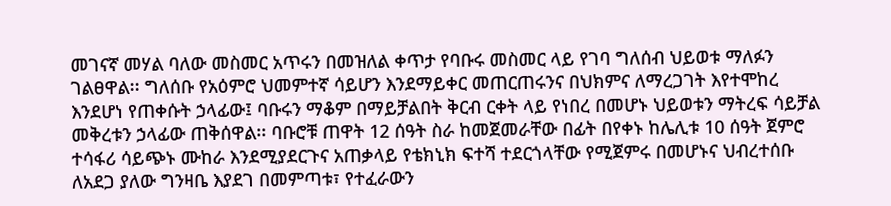መገናኛ መሃል ባለው መስመር አጥሩን በመዝለል ቀጥታ የባቡሩ መስመር ላይ የገባ ግለሰብ ህይወቱ ማለፉን  ገልፀዋል፡፡ ግለሰቡ የአዕምሮ ህመምተኛ ሳይሆን እንደማይቀር መጠርጠሩንና በህክምና ለማረጋገት እየተሞከረ እንደሆነ የጠቀሱት ኃላፊው፤ ባቡሩን ማቆም በማይቻልበት ቅርብ ርቀት ላይ የነበረ በመሆኑ ህይወቱን ማትረፍ ሳይቻል መቅረቱን ኃላፊው ጠቅሰዋል፡፡ ባቡሮቹ ጠዋት 12 ሰዓት ስራ ከመጀመራቸው በፊት በየቀኑ ከሌሊቱ 10 ሰዓት ጀምሮ ተሳፋሪ ሳይጭኑ ሙከራ እንደሚያደርጉና አጠቃላይ የቴክኒክ ፍተሻ ተደርጎላቸው የሚጀምሩ በመሆኑና ህብረተሰቡ ለአደጋ ያለው ግንዛቤ እያደገ በመምጣቱ፣ የተፈራውን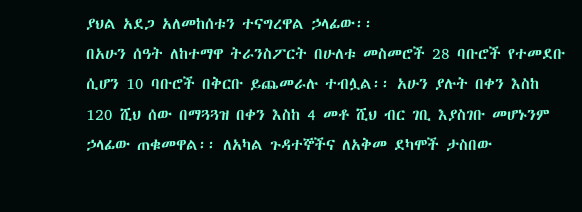ያህል አደጋ አለመከሰቱን ተናግረዋል ኃላፊው፡፡
በአሁን ሰዓት ለከተማዋ ትራንስፖርት በሁለቱ መስመሮች 28 ባቡሮች የተመደቡ ሲሆን 10 ባቡሮች በቅርቡ ይጨመራሉ ተብሏል፡፡ አሁን ያሉት በቀን እስከ 120 ሺህ ሰው በማጓጓዝ በቀን እስከ 4 መቶ ሺህ ብር ገቢ እያስገቡ መሆኑንም ኃላፊው ጠቁመዋል፡፡ ለአካል ጉዳተኞችና ለአቅመ ደካሞች ታስበው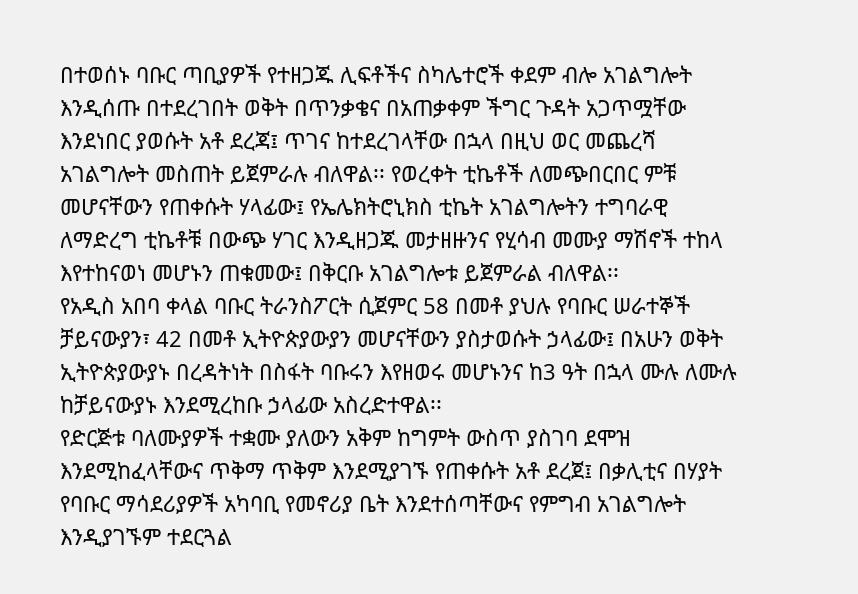በተወሰኑ ባቡር ጣቢያዎች የተዘጋጁ ሊፍቶችና ስካሌተሮች ቀደም ብሎ አገልግሎት እንዲሰጡ በተደረገበት ወቅት በጥንቃቄና በአጠቃቀም ችግር ጉዳት አጋጥሟቸው እንደነበር ያወሱት አቶ ደረጃ፤ ጥገና ከተደረገላቸው በኋላ በዚህ ወር መጨረሻ አገልግሎት መስጠት ይጀምራሉ ብለዋል፡፡ የወረቀት ቲኬቶች ለመጭበርበር ምቹ መሆናቸውን የጠቀሱት ሃላፊው፤ የኤሌክትሮኒክስ ቲኬት አገልግሎትን ተግባራዊ ለማድረግ ቲኬቶቹ በውጭ ሃገር እንዲዘጋጁ መታዘዙንና የሂሳብ መሙያ ማሽኖች ተከላ እየተከናወነ መሆኑን ጠቁመው፤ በቅርቡ አገልግሎቱ ይጀምራል ብለዋል፡፡
የአዲስ አበባ ቀላል ባቡር ትራንስፖርት ሲጀምር 58 በመቶ ያህሉ የባቡር ሠራተኞች ቻይናውያን፣ 42 በመቶ ኢትዮጵያውያን መሆናቸውን ያስታወሱት ኃላፊው፤ በአሁን ወቅት ኢትዮጵያውያኑ በረዳትነት በስፋት ባቡሩን እየዘወሩ መሆኑንና ከ3 ዓት በኋላ ሙሉ ለሙሉ ከቻይናውያኑ እንደሚረከቡ ኃላፊው አስረድተዋል፡፡
የድርጅቱ ባለሙያዎች ተቋሙ ያለውን አቅም ከግምት ውስጥ ያስገባ ደሞዝ እንደሚከፈላቸውና ጥቅማ ጥቅም እንደሚያገኙ የጠቀሱት አቶ ደረጀ፤ በቃሊቲና በሃያት የባቡር ማሳደሪያዎች አካባቢ የመኖሪያ ቤት እንደተሰጣቸውና የምግብ አገልግሎት እንዲያገኙም ተደርጓል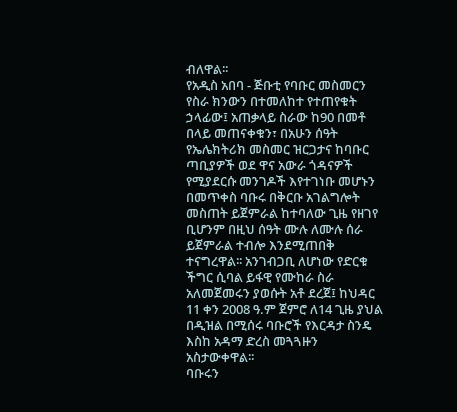ብለዋል፡፡
የአዲስ አበባ - ጅቡቲ የባቡር መስመርን የስራ ክንውን በተመለከተ የተጠየቁት ኃላፊው፤ አጠቃላይ ስራው ከ90 በመቶ በላይ መጠናቀቁን፣ በአሁን ሰዓት የኤሌክትሪክ መስመር ዝርጋታና ከባቡር ጣቢያዎች ወደ ዋና አውራ ጎዳናዎች የሚያደርሱ መንገዶች እየተገነቡ መሆኑን በመጥቀስ ባቡሩ በቅርቡ አገልግሎት መስጠት ይጀምራል ከተባለው ጊዜ የዘገየ ቢሆንም በዚህ ሰዓት ሙሉ ለሙሉ ሰራ ይጀምራል ተብሎ እንደሚጠበቅ ተናግረዋል፡፡ አንገብጋቢ ለሆነው የድርቁ ችግር ሲባል ይፋዊ የሙከራ ስራ አለመጀመሩን ያወሱት አቶ ደረጀ፤ ከህዳር 11 ቀን 2008 ዓ.ም ጀምሮ ለ14 ጊዜ ያህል በዲዝል በሚሰሩ ባቡሮች የእርዳታ ስንዴ እስከ አዳማ ድረስ መጓጓዙን አስታውቀዋል፡፡
ባቡሩን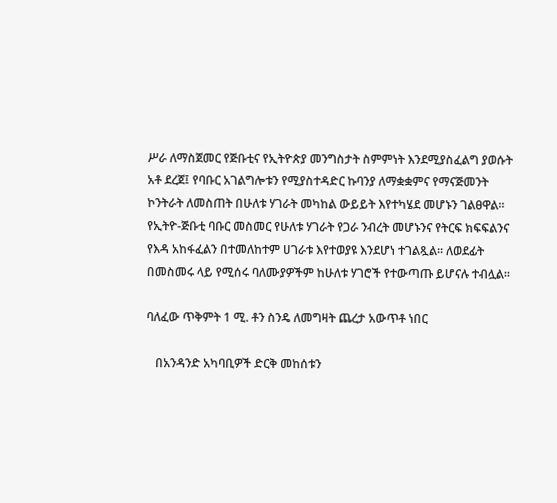ሥራ ለማስጀመር የጅቡቲና የኢትዮጵያ መንግስታት ስምምነት እንደሚያስፈልግ ያወሱት አቶ ደረጀ፤ የባቡር አገልግሎቱን የሚያስተዳድር ኩባንያ ለማቋቋምና የማናጅመንት ኮንትራት ለመስጠት በሁለቱ ሃገራት መካከል ውይይት እየተካሄደ መሆኑን ገልፀዋል፡፡ የኢትዮ-ጅቡቲ ባቡር መስመር የሁለቱ ሃገራት የጋራ ንብረት መሆኑንና የትርፍ ክፍፍልንና የእዳ አከፋፈልን በተመለከተም ሀገራቱ እየተወያዩ እንደሆነ ተገልጿል፡፡ ለወደፊት በመስመሩ ላይ የሚሰሩ ባለሙያዎችም ከሁለቱ ሃገሮች የተውጣጡ ይሆናሉ ተብሏል፡፡

ባለፈው ጥቅምት 1 ሚ. ቶን ስንዴ ለመግዛት ጨረታ አውጥቶ ነበር

   በአንዳንድ አካባቢዎች ድርቅ መከሰቱን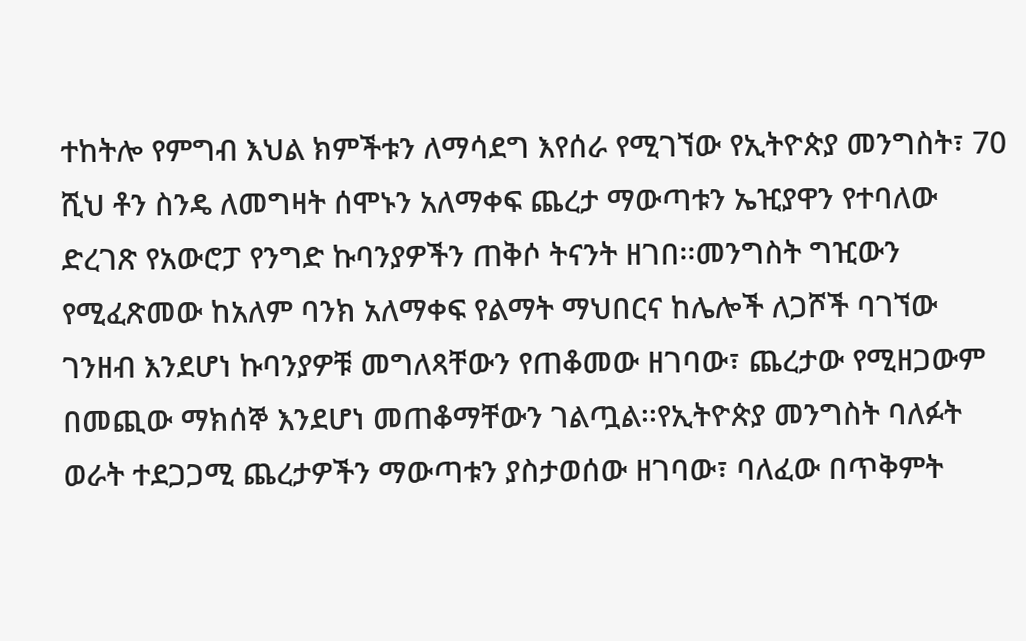ተከትሎ የምግብ እህል ክምችቱን ለማሳደግ እየሰራ የሚገኘው የኢትዮጵያ መንግስት፣ 70 ሺህ ቶን ስንዴ ለመግዛት ሰሞኑን አለማቀፍ ጨረታ ማውጣቱን ኤዢያዋን የተባለው ድረገጽ የአውሮፓ የንግድ ኩባንያዎችን ጠቅሶ ትናንት ዘገበ፡፡መንግስት ግዢውን የሚፈጽመው ከአለም ባንክ አለማቀፍ የልማት ማህበርና ከሌሎች ለጋሾች ባገኘው ገንዘብ እንደሆነ ኩባንያዎቹ መግለጻቸውን የጠቆመው ዘገባው፣ ጨረታው የሚዘጋውም በመጪው ማክሰኞ እንደሆነ መጠቆማቸውን ገልጧል፡፡የኢትዮጵያ መንግስት ባለፉት ወራት ተደጋጋሚ ጨረታዎችን ማውጣቱን ያስታወሰው ዘገባው፣ ባለፈው በጥቅምት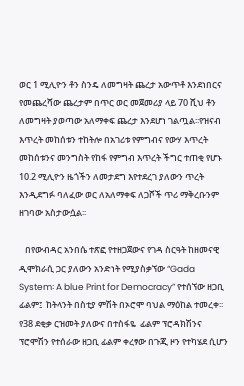ወር 1 ሚሊዮን ቶን ስንዴ ለመግዛት ጨረታ አውጥቶ እንደነበርና የመጨረሻው ጨረታም በጥር ወር መጀመሪያ ላይ 70 ሺህ ቶን ለመግዛት ያወጣው አለማቀፍ ጨረታ እንደሆነ ገልጧል፡፡የዝናብ እጥረት መከሰቱን ተከትሎ በአገሪቱ የምግብና የውሃ እጥረት መከሰቱንና መንግስት የከፋ የምግብ እጥረት ችግር ተጠቂ የሆኑ 10.2 ሚሊዮን ዜጎችን ለመታደግ እየተደረገ ያለውን ጥረት እንዲደግፉ ባለፈው ወር ለአለማቀፍ ለጋሾች ጥሪ ማቅረቡንም ዘገባው አስታውሷል፡፡

   በየውብዳር አንበሴ ተጽፎ የተዘጋጀውና የገዳ ስርዓት ከዘመናዊ ዲሞክራሲ ጋር ያለውን አንድነት የሚያስቃኘው “Gada System፡ A blue Print for Democracy” የተሰኘው ዘጋቢ ፊልም፤  ከትላንት በስቲያ ምሽት በኦሮሞ ባህል ማዕከል ተመረቀ፡፡ የ38 ደቂቃ ርዝመት ያለውና በተስፋዬ  ፊልም ፕሮዳክሽንና ፕሮሞሽን የተሰራው ዘጋቢ ፊልም ቀረፃው በጉጂ ዞን የተካሄደ ሲሆን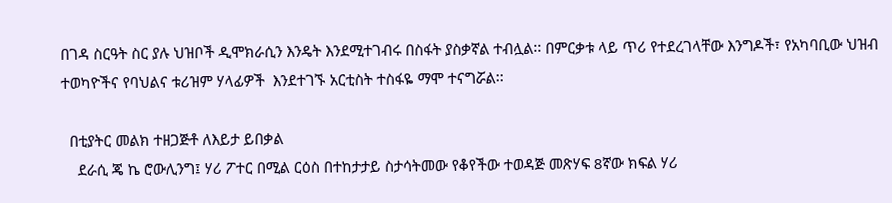በገዳ ስርዓት ስር ያሉ ህዝቦች ዲሞክራሲን እንዴት እንደሚተገብሩ በስፋት ያስቃኛል ተብሏል፡፡ በምርቃቱ ላይ ጥሪ የተደረገላቸው እንግዶች፣ የአካባቢው ህዝብ ተወካዮችና የባህልና ቱሪዝም ሃላፊዎች  እንደተገኙ አርቲስት ተስፋዬ ማሞ ተናግሯል፡፡

  በቲያትር መልክ ተዘጋጅቶ ለእይታ ይበቃል
    ደራሲ ጄ ኬ ሮውሊንግ፤ ሃሪ ፖተር በሚል ርዕስ በተከታታይ ስታሳትመው የቆየችው ተወዳጅ መጽሃፍ 8ኛው ክፍል ሃሪ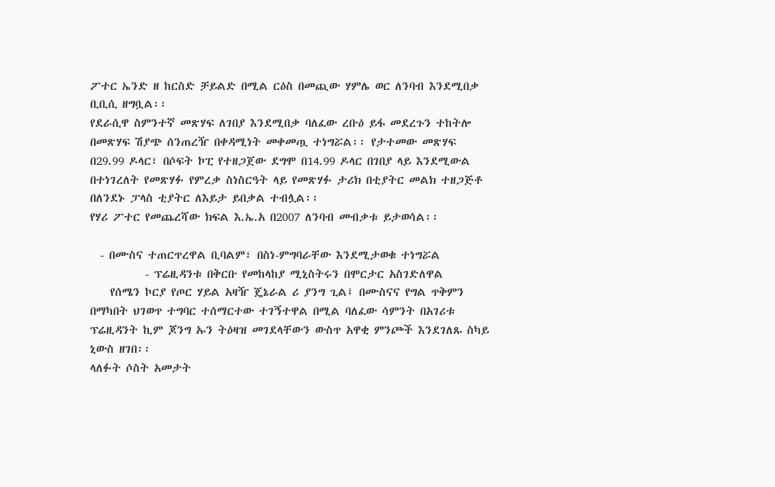ፖተር ኤንድ ዘ ከርስድ ቻይልድ በሚል ርዕስ በመጪው ሃምሌ ወር ለንባብ እንደሚበቃ ቢቢሲ ዘግቧል፡፡
የደራሲዋ ስምንተኛ መጽሃፍ ለገበያ እንደሚበቃ ባለፈው ረቡዕ ይፋ መደረጉን ተከትሎ በመጽሃፍ ሽያጭ ሰንጠረዥ በቀዳሚነት መቀመጧ ተነግሯል፡፡ የታተመው መጽሃፍ በ29.99 ዶላር፣ በሶፍት ኮፒ የተዘጋጀው ደግሞ በ14.99 ዶላር በገበያ ላይ እንደሚውል በተነገረለት የመጽሃፉ የምረቃ ስነስርዓት ላይ የመጽሃፉ ታሪክ በቲያትር መልክ ተዘጋጅቶ በለንደኑ ፓላስ ቲያትር ለእይታ ይበቃል ተብሏል፡፡
የሃሪ ፖተር የመጨረሻው ክፍል እ.ኤ.አ በ2007 ለንባብ መብቃቱ ይታወሳል፡፡

  - በሙስና ተጠርጥረዋል ቢባልም፣ በስነ-ምግባራቸው እንደሚታወቁ ተነግሯል
           - ፕሬዚዳንቱ በቅርቡ የመከላከያ ሚኒስትሩን በሞርታር አስገድለዋል
    የሰሜን ኮርያ የጦር ሃይል አዛዥ ጄኔራል ሪ ያንግ ጊል፤ በሙስናና የግል ጥቅምን በማካበት ህገወጥ ተግባር ተሰማርተው ተገኝተዋል በሚል ባለፈው ሳምንት በአገሪቱ ፕሬዚዳንት ኪም ጆንግ ኡን ትዕዛዝ መገደላቸውን ውስጥ አዋቂ ምንጮች እንደገለጹ ስካይ ኒውስ ዘገበ፡፡
ላለፉት ሶስት አመታት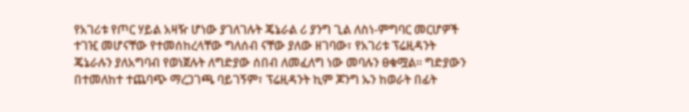የአገሪቱ የጦር ሃይል አዛዥ ሆነው ያገለገሉት ጄኔራል ሪ ያንግ ጊል ለስነ-ምግባር መርሆዎች ተገዢ መሆናቸው የተመሰከረላቸው ግለሰብ ናቸው ያለው ዘገባው፣ የአገሪቱ ፕሬዚዳንት ጄኔራሉን ያለአግባብ የወነጀሉት ለግድያው ሰበብ ለመፈለግ ነው መባሉን ፀቁሟል፡፡ ግድያውን በተመለከተ ተጨባጭ ማረጋገጫ ባይገኝም፣ ፕሬዚዳንት ኪም ጆንግ ኡን ከወራት በፊት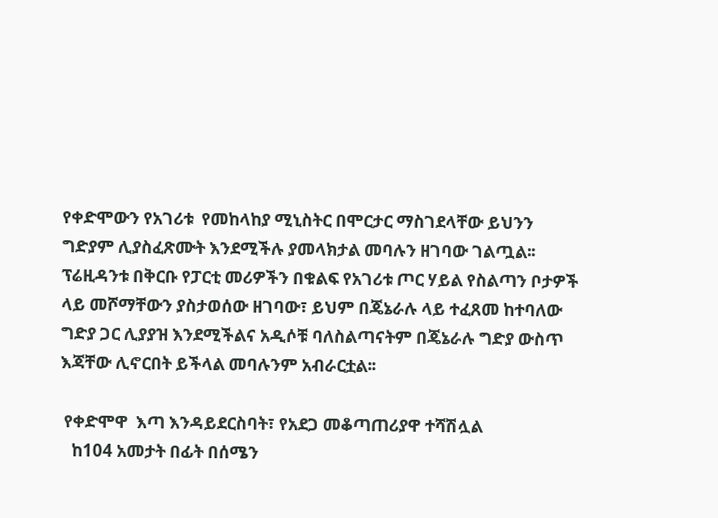የቀድሞውን የአገሪቱ  የመከላከያ ሚኒስትር በሞርታር ማስገደላቸው ይህንን ግድያም ሊያስፈጽሙት እንደሚችሉ ያመላክታል መባሉን ዘገባው ገልጧል፡፡
ፕሬዚዳንቱ በቅርቡ የፓርቲ መሪዎችን በቁልፍ የአገሪቱ ጦር ሃይል የስልጣን ቦታዎች ላይ መሾማቸውን ያስታወሰው ዘገባው፣ ይህም በጄኔራሉ ላይ ተፈጸመ ከተባለው ግድያ ጋር ሊያያዝ እንደሚችልና አዲሶቹ ባለስልጣናትም በጄኔራሉ ግድያ ውስጥ እጃቸው ሊኖርበት ይችላል መባሉንም አብራርቷል፡፡

 የቀድሞዋ  እጣ እንዳይደርስባት፣ የአደጋ መቆጣጠሪያዋ ተሻሽሏል
   ከ104 አመታት በፊት በሰሜን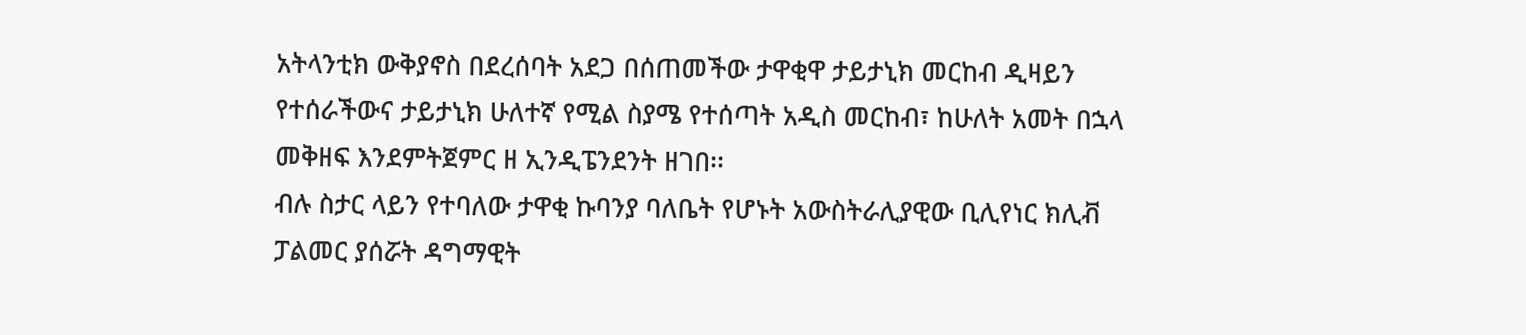አትላንቲክ ውቅያኖስ በደረሰባት አደጋ በሰጠመችው ታዋቂዋ ታይታኒክ መርከብ ዲዛይን የተሰራችውና ታይታኒክ ሁለተኛ የሚል ስያሜ የተሰጣት አዲስ መርከብ፣ ከሁለት አመት በኋላ መቅዘፍ እንደምትጀምር ዘ ኢንዲፔንደንት ዘገበ፡፡
ብሉ ስታር ላይን የተባለው ታዋቂ ኩባንያ ባለቤት የሆኑት አውስትራሊያዊው ቢሊየነር ክሊቭ ፓልመር ያሰሯት ዳግማዊት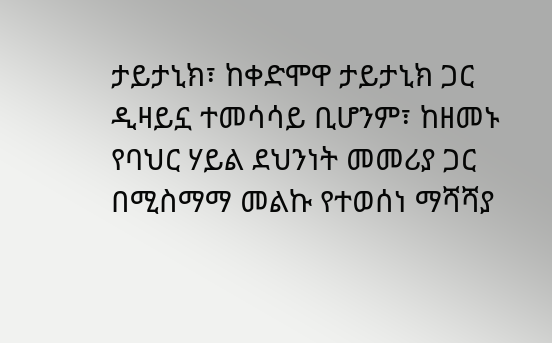ታይታኒክ፣ ከቀድሞዋ ታይታኒክ ጋር ዲዛይኗ ተመሳሳይ ቢሆንም፣ ከዘመኑ የባህር ሃይል ደህንነት መመሪያ ጋር በሚስማማ መልኩ የተወሰነ ማሻሻያ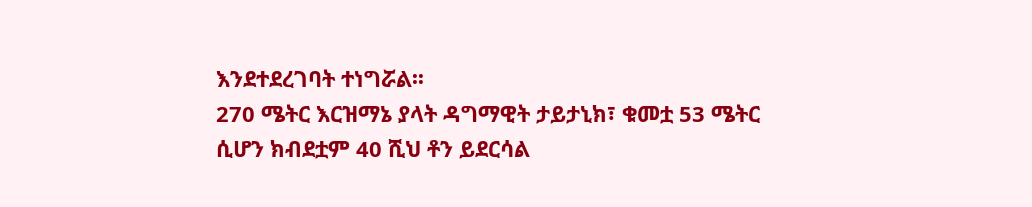እንደተደረገባት ተነግሯል፡፡
270 ሜትር እርዝማኔ ያላት ዳግማዊት ታይታኒክ፣ ቁመቷ 53 ሜትር ሲሆን ክብደቷም 40 ሺህ ቶን ይደርሳል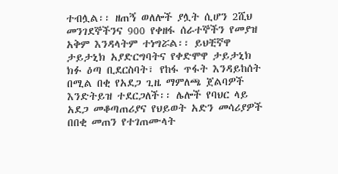ተብሏል፡፡ ዘጠኝ ወለሎች ያሏት ሲሆን 2ሺህ መንገደኞችንና 900 የቀዘፋ ሰራተኞችን የመያዝ አቅም እንዳላትም ተነግሯል፡፡ ይህቺኛዋ ታይታኒክ አያድርግባትና የቀድሞዋ ታይታኒክ ክፉ ዕጣ ቢደርስባት፣ የከፋ ጥፋት እንዳይከሰት በሚል በቂ የአደጋ ጊዜ ማምለጫ ጀልባዎች እንድትይዝ ተደርጋለች፡፡ ሌሎች የባህር ላይ አደጋ መቆጣጠሪያና የህይወት አድን መሳሪያዎች በበቂ መጠን የተገጠሙላት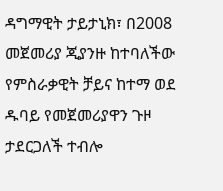ዳግማዊት ታይታኒክ፣ በ2008 መጀመሪያ ጂያንዙ ከተባለችው የምስራቃዊት ቻይና ከተማ ወደ ዱባይ የመጀመሪያዋን ጉዞ ታደርጋለች ተብሎ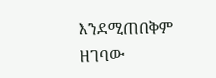እንደሚጠበቅም ዘገባው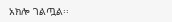አክሎ ገልጧል፡፡